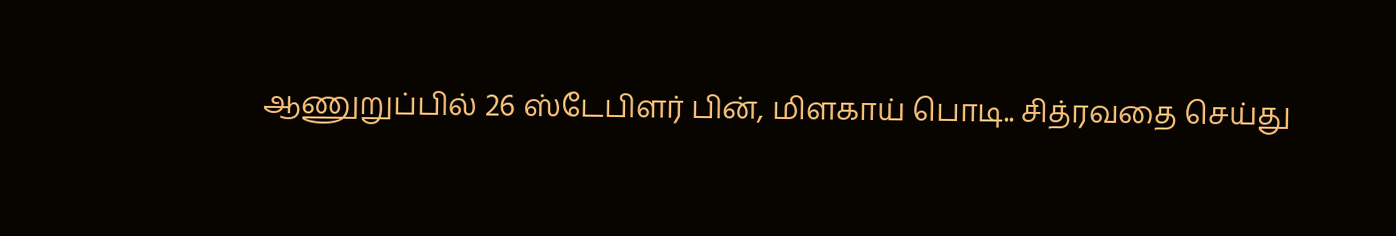ஆணுறுப்பில் 26 ஸ்டேபிளர் பின், மிளகாய் பொடி.. சித்ரவதை செய்து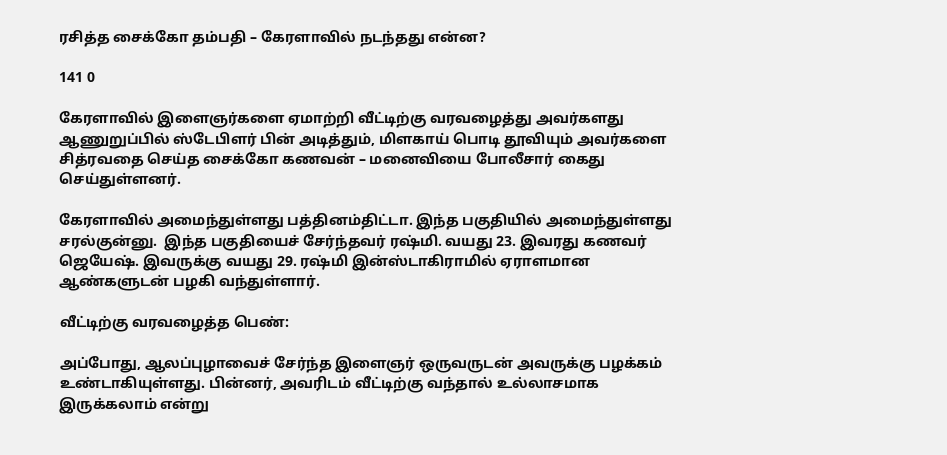ரசித்த சைக்கோ தம்பதி – கேரளாவில் நடந்தது என்ன?

141 0

கேரளாவில் இளைஞர்களை ஏமாற்றி வீட்டிற்கு வரவழைத்து அவர்களது ஆணுறுப்பில் ஸ்டேபிளர் பின் அடித்தும், மிளகாய் பொடி தூவியும் அவர்களை சித்ரவதை செய்த சைக்கோ கணவன் – மனைவியை போலீசார் கைது செய்துள்ளனர்.

கேரளாவில் அமைந்துள்ளது பத்தினம்திட்டா. இந்த பகுதியில் அமைந்துள்ளது சரல்குன்னு.  இந்த பகுதியைச் சேர்ந்தவர் ரஷ்மி. வயது 23. இவரது கணவர் ஜெயேஷ். இவருக்கு வயது 29. ரஷ்மி இன்ஸ்டாகிராமில் ஏராளமான ஆண்களுடன் பழகி வந்துள்ளார்.

வீட்டிற்கு வரவழைத்த பெண்:

அப்போது, ஆலப்புழாவைச் சேர்ந்த இளைஞர் ஒருவருடன் அவருக்கு பழக்கம் உண்டாகியுள்ளது. பின்னர், அவரிடம் வீட்டிற்கு வந்தால் உல்லாசமாக இருக்கலாம் என்று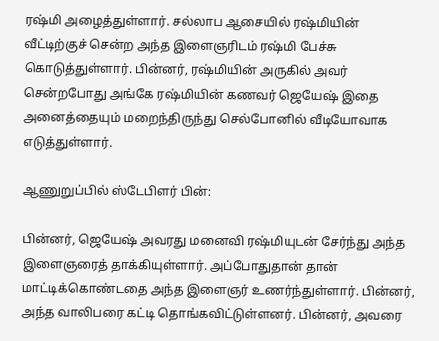ரஷ்மி அழைத்துள்ளார். சல்லாப ஆசையில் ரஷ்மியின் வீட்டிற்குச் சென்ற அந்த இளைஞரிடம் ரஷ்மி பேச்சு கொடுத்துள்ளார். பின்னர், ரஷ்மியின் அருகில் அவர் சென்றபோது அங்கே ரஷ்மியின் கணவர் ஜெயேஷ் இதை அனைத்தையும் மறைந்திருந்து செல்போனில் வீடியோவாக எடுத்துள்ளார்.

ஆணுறுப்பில் ஸ்டேபிளர் பின்:

பின்னர், ஜெயேஷ் அவரது மனைவி ரஷ்மியுடன் சேர்ந்து அந்த இளைஞரைத் தாக்கியுள்ளார். அப்போதுதான் தான் மாட்டிக்கொண்டதை அந்த இளைஞர் உணர்ந்துள்ளார். பின்னர், அந்த வாலிபரை கட்டி தொங்கவிட்டுள்ளனர். பின்னர், அவரை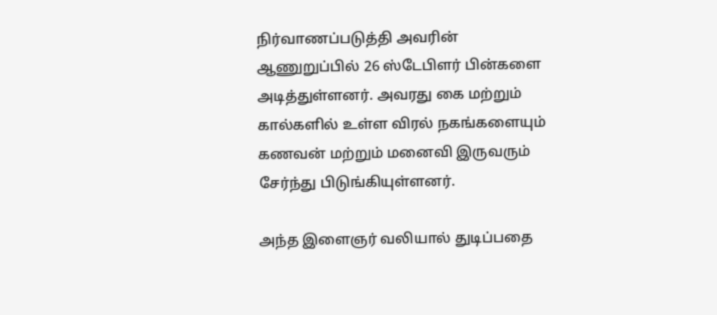நிர்வாணப்படுத்தி அவரின் ஆணுறுப்பில் 26 ஸ்டேபிளர் பின்களை அடித்துள்ளனர். அவரது கை மற்றும் கால்களில் உள்ள விரல் நகங்களையும் கணவன் மற்றும் மனைவி இருவரும் சேர்ந்து பிடுங்கியுள்ளனர்.

அந்த இளைஞர் வலியால் துடிப்பதை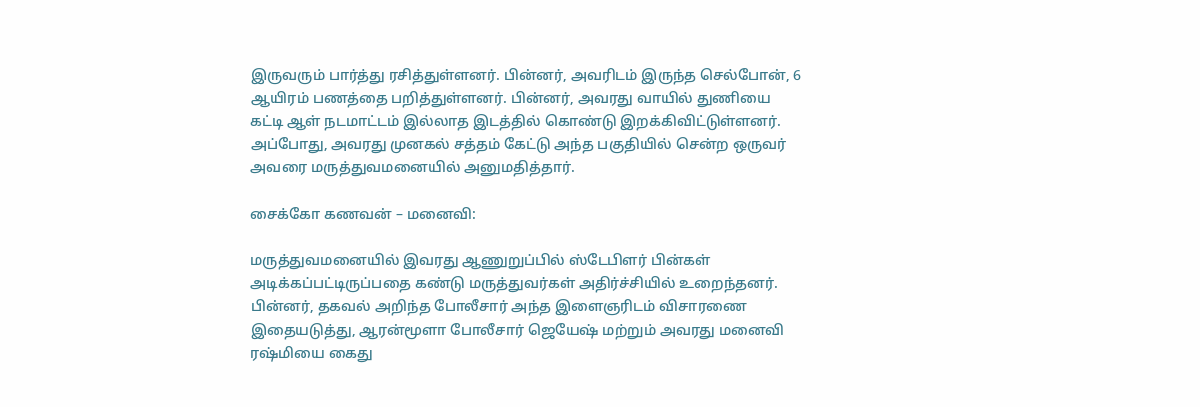இருவரும் பார்த்து ரசித்துள்ளனர். பின்னர், அவரிடம் இருந்த செல்போன், 6 ஆயிரம் பணத்தை பறித்துள்ளனர். பின்னர், அவரது வாயில் துணியை கட்டி ஆள் நடமாட்டம் இல்லாத இடத்தில் கொண்டு இறக்கிவிட்டுள்ளனர். அப்போது, அவரது முனகல் சத்தம் கேட்டு அந்த பகுதியில் சென்ற ஒருவர் அவரை மருத்துவமனையில் அனுமதித்தார்.

சைக்கோ கணவன் – மனைவி:

மருத்துவமனையில் இவரது ஆணுறுப்பில் ஸ்டேபிளர் பின்கள் அடிக்கப்பட்டிருப்பதை கண்டு மருத்துவர்கள் அதிர்ச்சியில் உறைந்தனர். பின்னர், தகவல் அறிந்த போலீசார் அந்த இளைஞரிடம் விசாரணை  இதையடுத்து, ஆரன்மூளா போலீசார் ஜெயேஷ் மற்றும் அவரது மனைவி ரஷ்மியை கைது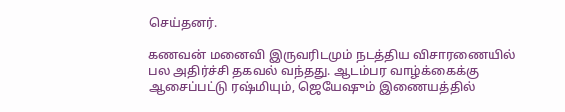செய்தனர்.

கணவன் மனைவி இருவரிடமும் நடத்திய விசாரணையில் பல அதிர்ச்சி தகவல் வந்தது. ஆடம்பர வாழ்க்கைக்கு ஆசைப்பட்டு ரஷ்மியும், ஜெயேஷும் இணையத்தில்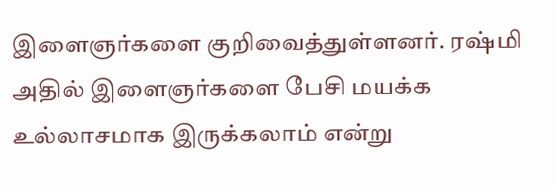இளைஞர்களை குறிவைத்துள்ளனர். ரஷ்மி அதில் இளைஞர்களை பேசி மயக்க உல்லாசமாக இருக்கலாம் என்று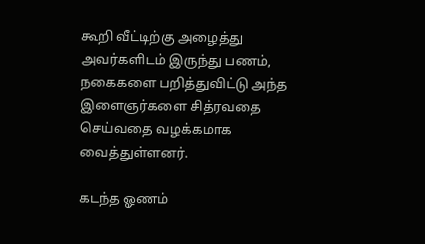கூறி வீட்டிற்கு அழைத்து அவர்களிடம் இருந்து பணம், நகைகளை பறித்துவிட்டு அந்த இளைஞர்களை சித்ரவதை செய்வதை வழக்கமாக வைத்துள்ளனர்.

கடந்த ஓணம்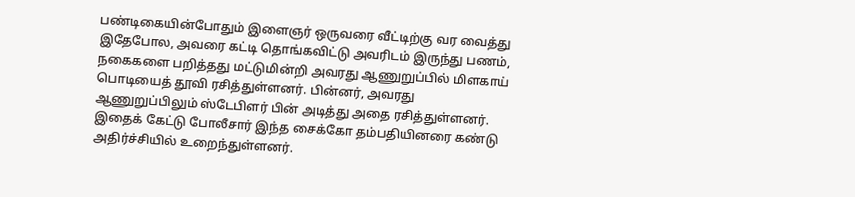பண்டிகையின்போதும் இளைஞர் ஒருவரை வீட்டிற்கு வர வைத்து இதேபோல, அவரை கட்டி தொங்கவிட்டு அவரிடம் இருந்து பணம், நகைகளை பறித்தது மட்டுமின்றி அவரது ஆணுறுப்பில் மிளகாய் பொடியைத் தூவி ரசித்துள்ளனர். பின்னர், அவரது ஆணுறுப்பிலும் ஸ்டேபிளர் பின் அடித்து அதை ரசித்துள்ளனர். இதைக் கேட்டு போலீசார் இந்த சைக்கோ தம்பதியினரை கண்டு அதிர்ச்சியில் உறைந்துள்ளனர்.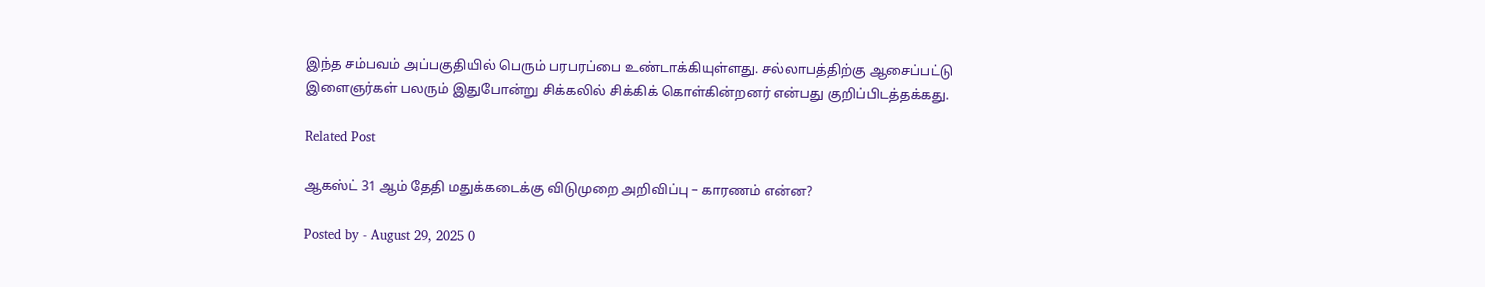இந்த சம்பவம் அப்பகுதியில் பெரும் பரபரப்பை உண்டாக்கியுள்ளது. சல்லாபத்திற்கு ஆசைப்பட்டு இளைஞர்கள் பலரும் இதுபோன்று சிக்கலில் சிக்கிக் கொள்கின்றனர் என்பது குறிப்பிடத்தக்கது.

Related Post

ஆகஸ்ட் 31 ஆம் தேதி மதுக்கடைக்கு விடுமுறை அறிவிப்பு – காரணம் என்ன?

Posted by - August 29, 2025 0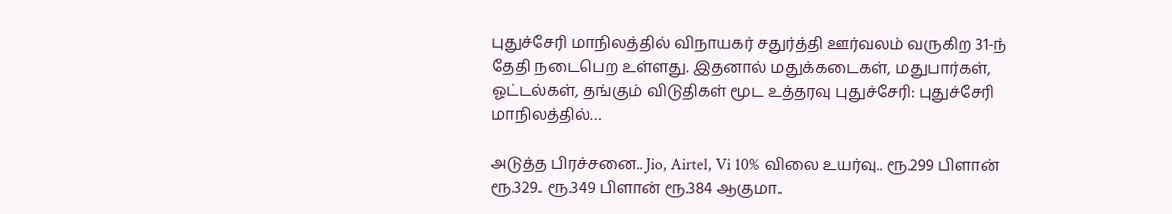புதுச்சேரி மாநிலத்தில் விநாயகர் சதுர்த்தி ஊர்வலம் வருகிற 31-ந் தேதி நடைபெற உள்ளது. இதனால் மதுக்கடைகள், மதுபார்கள், ஓட்டல்கள், தங்கும் விடுதிகள் மூட உத்தரவு புதுச்சேரி: புதுச்சேரி மாநிலத்தில்…

அடுத்த பிரச்சனை.. Jio, Airtel, Vi 10% விலை உயர்வு.. ரூ.299 பிளான் ரூ.329.. ரூ.349 பிளான் ரூ.384 ஆகுமா..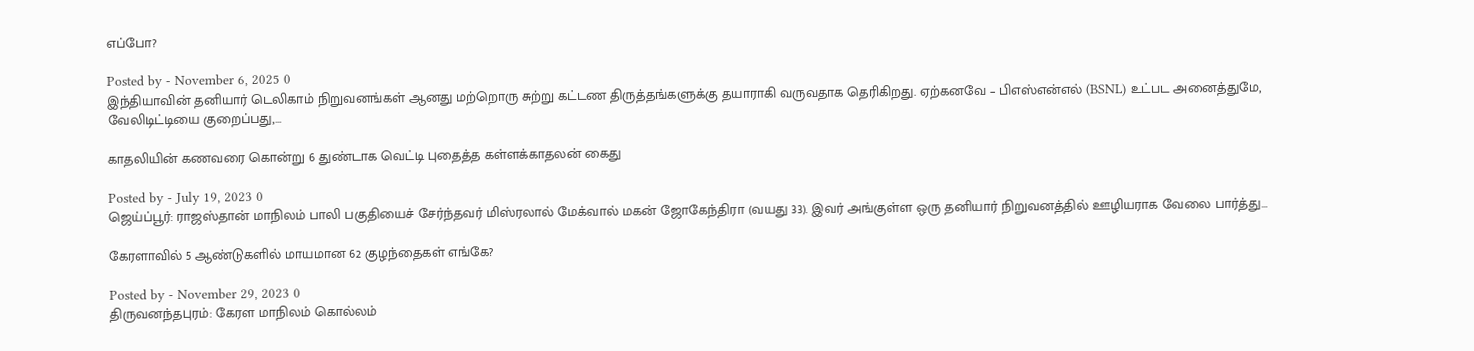எப்போ?

Posted by - November 6, 2025 0
இந்தியாவின் தனியார் டெலிகாம் நிறுவனங்கள் ஆனது மற்றொரு சுற்று கட்டண திருத்தங்களுக்கு தயாராகி வருவதாக தெரிகிறது. ஏற்கனவே – பிஎஸ்என்எல் (BSNL) உட்பட அனைத்துமே, வேலிடிட்டியை குறைப்பது,…

காதலியின் கணவரை கொன்று 6 துண்டாக வெட்டி புதைத்த கள்ளக்காதலன் கைது

Posted by - July 19, 2023 0
ஜெய்ப்பூர்: ராஜஸ்தான் மாநிலம் பாலி பகுதியைச் சேர்ந்தவர் மிஸ்ரலால் மேக்வால் மகன் ஜோகேந்திரா (வயது 33). இவர் அங்குள்ள ஒரு தனியார் நிறுவனத்தில் ஊழியராக வேலை பார்த்து…

கேரளாவில் 5 ஆண்டுகளில் மாயமான 62 குழந்தைகள் எங்கே?

Posted by - November 29, 2023 0
திருவனந்தபுரம்: கேரள மாநிலம் கொல்லம்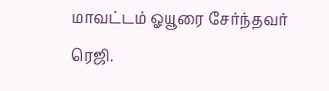மாவட்டம் ஓயூரை சேர்ந்தவர் ரெஜி.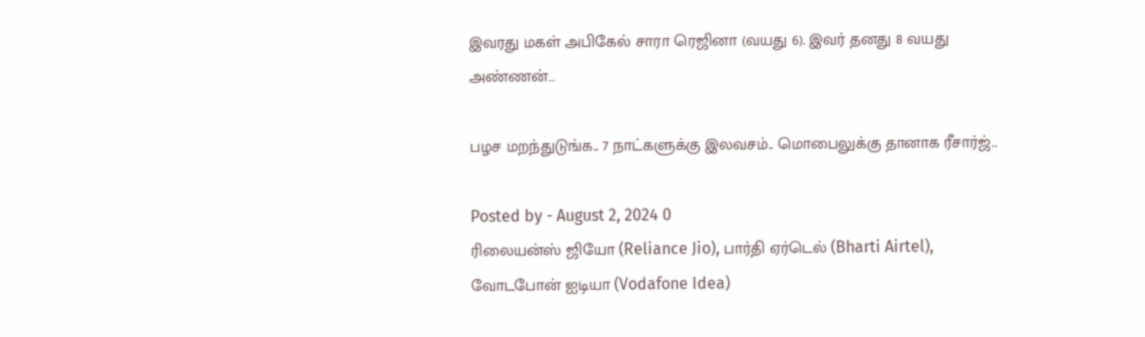இவரது மகள் அபிகேல் சாரா ரெஜினா (வயது 6). இவர் தனது 8 வயது அண்ணன்…

பழச மறந்துடுங்க.. 7 நாட்களுக்கு இலவசம்.. மொபைலுக்கு தானாக ரீசார்ஜ்..

Posted by - August 2, 2024 0
ரிலையன்ஸ் ஜியோ (Reliance Jio), பார்தி ஏர்டெல் (Bharti Airtel), வோடபோன் ஐடியா (Vodafone Idea)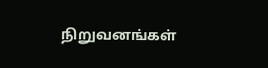நிறுவனங்கள்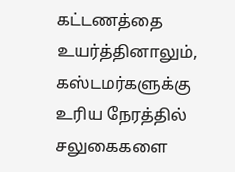கட்டணத்தை உயர்த்தினாலும், கஸ்டமர்களுக்கு உரிய நேரத்தில் சலுகைகளை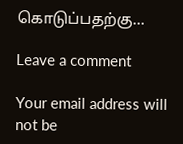கொடுப்பதற்கு…

Leave a comment

Your email address will not be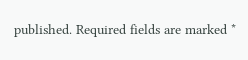published. Required fields are marked *